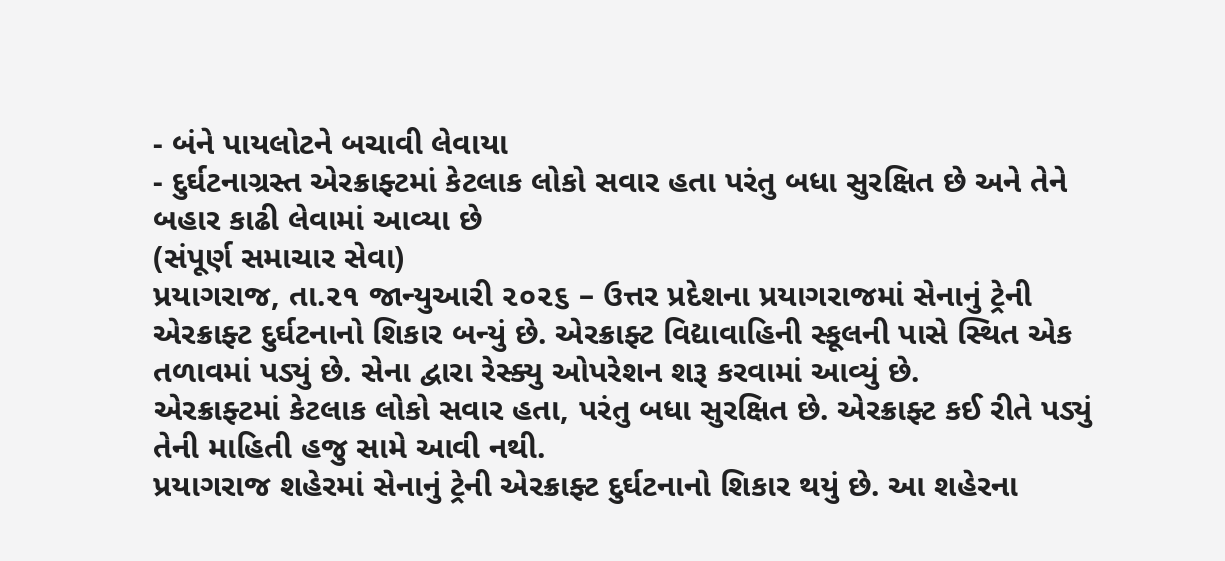- બંને પાયલોટને બચાવી લેવાયા
- દુર્ઘટનાગ્રસ્ત એરક્રાફ્ટમાં કેટલાક લોકો સવાર હતા પરંતુ બધા સુરક્ષિત છે અને તેને બહાર કાઢી લેવામાં આવ્યા છે
(સંપૂર્ણ સમાચાર સેવા)
પ્રયાગરાજ, તા.૨૧ જાન્યુઆરી ૨૦૨૬ – ઉત્તર પ્રદેશના પ્રયાગરાજમાં સેનાનું ટ્રેની એરક્રાફ્ટ દુર્ઘટનાનો શિકાર બન્યું છે. એરક્રાફ્ટ વિદ્યાવાહિની સ્કૂલની પાસે સ્થિત એક તળાવમાં પડ્યું છે. સેના દ્વારા રેસ્ક્યુ ઓપરેશન શરૂ કરવામાં આવ્યું છે.
એરક્રાફ્ટમાં કેટલાક લોકો સવાર હતા, પરંતુ બધા સુરક્ષિત છે. એરક્રાફ્ટ કઈ રીતે પડ્યું તેની માહિતી હજુ સામે આવી નથી.
પ્રયાગરાજ શહેરમાં સેનાનું ટ્રેની એરક્રાફ્ટ દુર્ઘટનાનો શિકાર થયું છે. આ શહેરના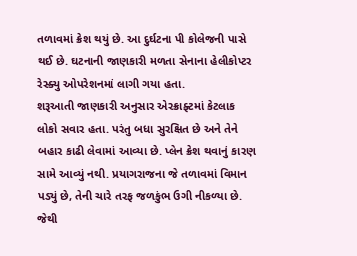તળાવમાં ક્રેશ થયું છે. આ દુર્ઘટના પી કોલેજની પાસે થઈ છે. ઘટનાની જાણકારી મળતા સેનાના હેલીકોપ્ટર રેસ્ક્યુ ઓપરેશનમાં લાગી ગયા હતા.
શરૂઆતી જાણકારી અનુસાર એરક્રાફ્ટમાં કેટલાક લોકો સવાર હતા. પરંતુ બધા સુરક્ષિત છે અને તેને બહાર કાઢી લેવામાં આવ્યા છે. પ્લેન ક્રેશ થવાનું કારણ સામે આવ્યું નથી. પ્રયાગરાજના જે તળાવમાં વિમાન પડ્યું છે, તેની ચારે તરફ જળકુંભ ઉગી નીકળ્યા છે. જેથી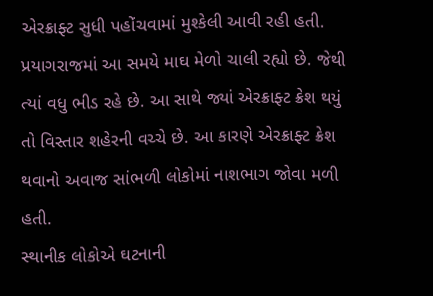એરક્રાફ્ટ સુધી પહોંચવામાં મુશ્કેલી આવી રહી હતી.
પ્રયાગરાજમાં આ સમયે માઘ મેળો ચાલી રહ્યો છે. જેથી ત્યાં વધુ ભીડ રહે છે. આ સાથે જ્યાં એરક્રાફ્ટ ક્રેશ થયું તો વિસ્તાર શહેરની વચ્ચે છે. આ કારણે એરક્રાફ્ટ ક્રેશ થવાનો અવાજ સાંભળી લોકોમાં નાશભાગ જોવા મળી હતી.
સ્થાનીક લોકોએ ઘટનાની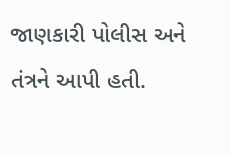જાણકારી પોલીસ અને તંત્રને આપી હતી.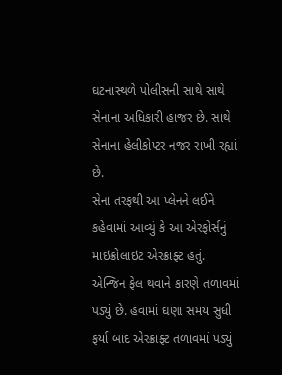ઘટનાસ્થળે પોલીસની સાથે સાથે સેનાના અધિકારી હાજર છે. સાથે સેનાના હેલીકોપ્ટર નજર રાખી રહ્યાં છે.
સેના તરફથી આ પ્લેનને લઈને કહેવામાં આવ્યું કે આ એરફોર્સનું માઇક્રોલાઇટ એરક્રાફ્ટ હતું. એન્જિન ફેલ થવાને કારણે તળાવમાં પડ્યું છે. હવામાં ઘણા સમય સુધી ફર્યા બાદ એરક્રાફ્ટ તળાવમાં પડ્યું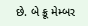છે. બે ક્રૂ મેમ્બર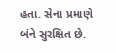હતા. સેના પ્રમાણે બંને સુરક્ષિત છે.